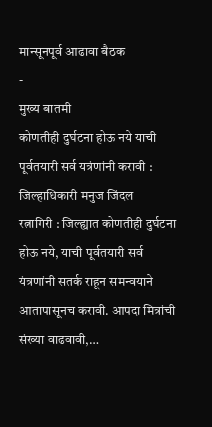मान्सूनपूर्व आढावा बैठक
-
मुख्य बातमी
कोणतीही दुर्घटना होऊ नये याची पूर्वतयारी सर्व यत्रंणांनी करावी : जिल्हाधिकारी मनुज जिंदल
रत्नागिरी : जिल्ह्यात कोणतीही दुर्घटना होऊ नये, याची पूर्वतयारी सर्व यंत्रणांनी सतर्क राहून समन्वयाने आतापासूनच करावी. आपदा मित्रांची संख्या वाढवावी,…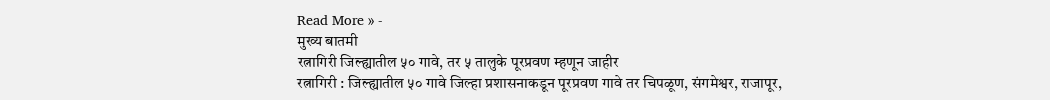Read More » -
मुख्य बातमी
रत्नागिरी जिल्ह्यातील ५० गावे, तर ५ तालुके पूरप्रवण म्हणून जाहीर
रत्नागिरी : जिल्ह्यातील ५० गावे जिल्हा प्रशासनाकडून पूरप्रवण गावे तर चिपळूण, संगमेश्वर, राजापूर,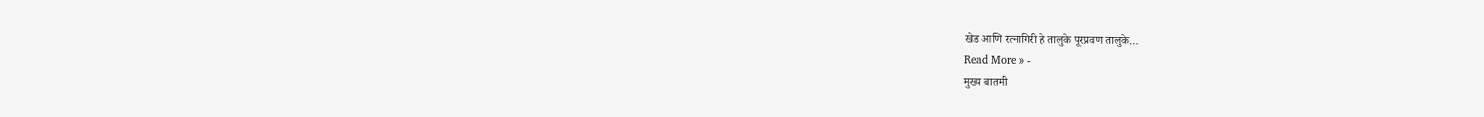खेड आणि रत्नागिरी हे तालुके पूरप्रवण तालुके…
Read More » -
मुख्य बातमी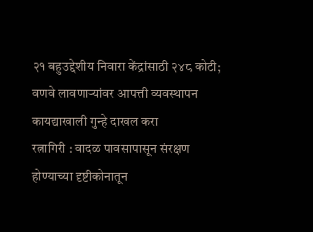२१ बहुउद्देशीय निवारा केंद्रांसाठी २४८ कोटी; वणवे लावणाऱ्यांवर आपत्ती व्यवस्थापन कायद्याखाली गुन्हे दाखल करा
रत्नागिरी : वादळ पावसापासून संरक्षण होण्याच्या दृष्टीकोनातून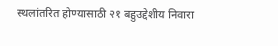स्थलांतरित होण्यासाठी २१ बहुउद्देशीय निवारा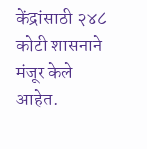केंद्रांसाठी २४८ कोटी शासनाने मंजूर केले आहेत.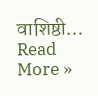वाशिष्ठी…
Read More »